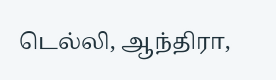டெல்லி, ஆந்திரா,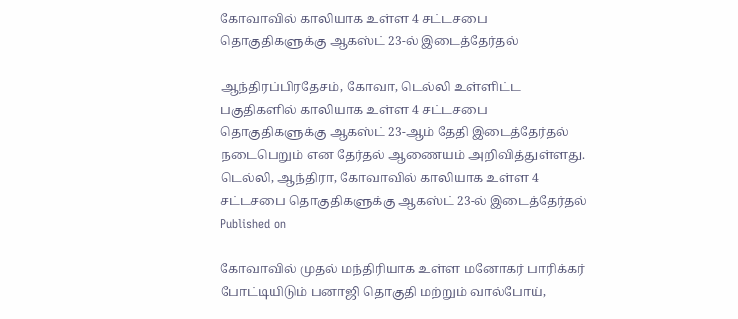கோவாவில் காலியாக உள்ள 4 சட்டசபை தொகுதிகளுக்கு ஆகஸ்ட் 23-ல் இடைத்தேர்தல்

ஆந்திரப்பிரதேசம், கோவா, டெல்லி உள்ளிட்ட பகுதிகளில் காலியாக உள்ள 4 சட்டசபை தொகுதிகளுக்கு ஆகஸ்ட் 23-ஆம் தேதி இடைத்தேர்தல் நடைபெறும் என தேர்தல் ஆணையம் அறிவித்துள்ளது.
டெல்லி, ஆந்திரா, கோவாவில் காலியாக உள்ள 4 சட்டசபை தொகுதிகளுக்கு ஆகஸ்ட் 23-ல் இடைத்தேர்தல்
Published on

கோவாவில் முதல் மந்திரியாக உள்ள மனோகர் பாரிக்கர் போட்டியிடும் பனாஜி தொகுதி மற்றும் வால்போய்,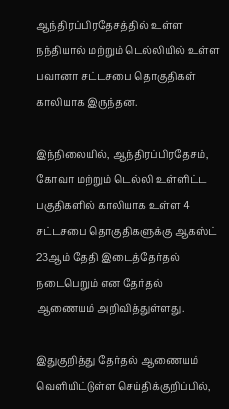ஆந்திரப்பிரதேசத்தில் உள்ள நந்தியால் மற்றும் டெல்லியில் உள்ள பவானா சட்டசபை தொகுதிகள் காலியாக இருந்தன.

இந்நிலையில், ஆந்திரப்பிரதேசம், கோவா மற்றும் டெல்லி உள்ளிட்ட பகுதிகளில் காலியாக உள்ள 4 சட்டசபை தொகுதிகளுக்கு ஆகஸ்ட் 23ஆம் தேதி இடைத்தேர்தல் நடைபெறும் என தேர்தல் ஆணையம் அறிவித்துள்ளது.

இதுகுறித்து தேர்தல் ஆணையம் வெளியிட்டுள்ள செய்திக்குறிப்பில்,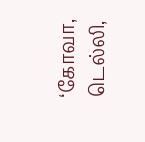‘கோவா, டெல்லி,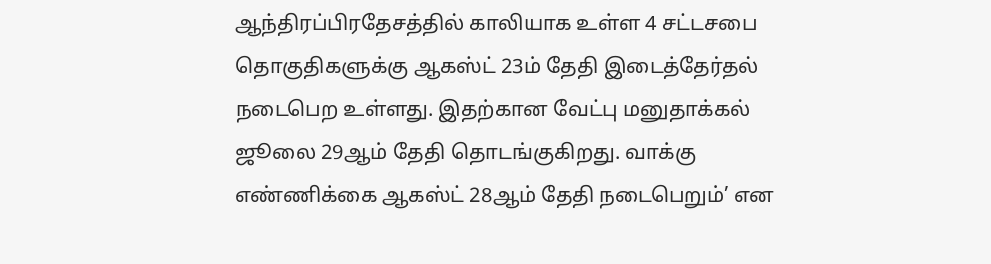ஆந்திரப்பிரதேசத்தில் காலியாக உள்ள 4 சட்டசபை தொகுதிகளுக்கு ஆகஸ்ட் 23ம் தேதி இடைத்தேர்தல் நடைபெற உள்ளது. இதற்கான வேட்பு மனுதாக்கல் ஜூலை 29ஆம் தேதி தொடங்குகிறது. வாக்கு எண்ணிக்கை ஆகஸ்ட் 28ஆம் தேதி நடைபெறும்’ என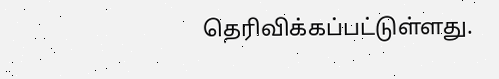தெரிவிக்கப்பட்டுள்ளது.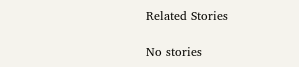Related Stories

No stories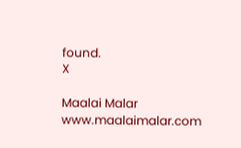found.
X

Maalai Malar
www.maalaimalar.com